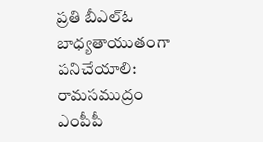ప్రతి బీఎల్ఓ బాధ్యతాయుతంగా పనిచేయాలి: రామసముద్రం ఎంపీపీ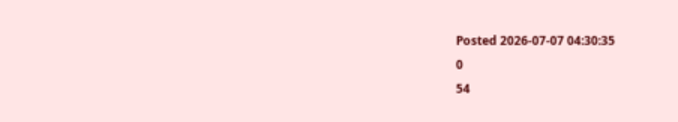Posted 2026-07-07 04:30:35
0
54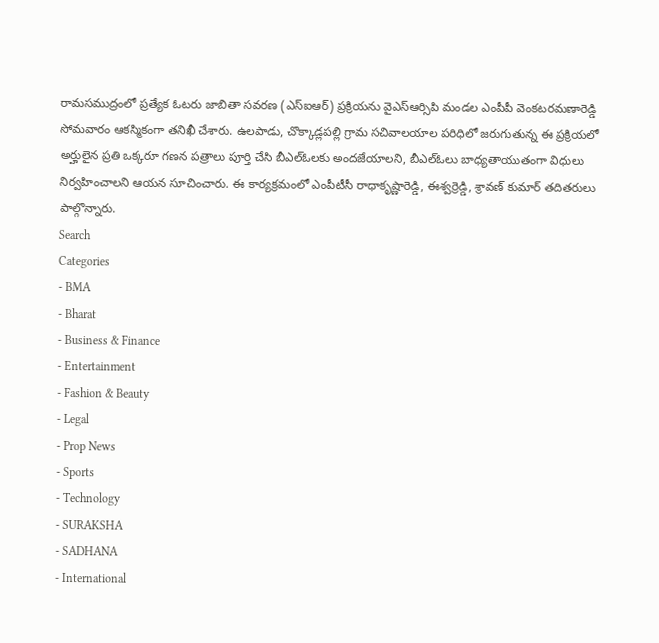రామసముద్రంలో ప్రత్యేక ఓటరు జాబితా సవరణ (ఎస్ఐఆర్) ప్రక్రియను వైఎస్ఆర్సిపి మండల ఎంపీపీ వెంకటరమణారెడ్డి సోమవారం ఆకస్మికంగా తనిఖీ చేశారు. ఉలపాడు, చొక్కాడ్లపల్లి గ్రామ సచివాలయాల పరిధిలో జరుగుతున్న ఈ ప్రక్రియలో అర్హులైన ప్రతి ఒక్కరూ గణన పత్రాలు పూర్తి చేసి బీఎల్ఓలకు అందజేయాలని, బీఎల్ఓలు బాధ్యతాయుతంగా విధులు నిర్వహించాలని ఆయన సూచించారు. ఈ కార్యక్రమంలో ఎంపీటీసీ రాధాకృష్ణారెడ్డి, ఈశ్వర్రెడ్డి, శ్రావణ్ కుమార్ తదితరులు పాల్గొన్నారు.
Search
Categories
- BMA
- Bharat
- Business & Finance
- Entertainment
- Fashion & Beauty
- Legal
- Prop News
- Sports
- Technology
- SURAKSHA
- SADHANA
- International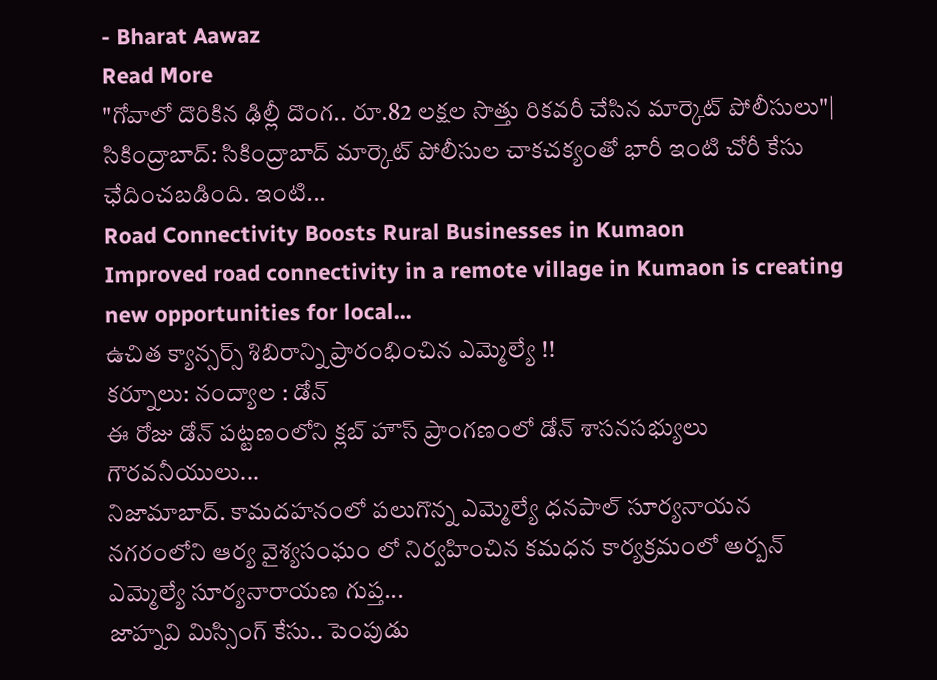- Bharat Aawaz
Read More
"గోవాలో దొరికిన ఢిల్లీ దొంగ.. రూ.82 లక్షల సొత్తు రికవరీ చేసిన మార్కెట్ పోలీసులు"|
సికింద్రాబాద్: సికింద్రాబాద్ మార్కెట్ పోలీసుల చాకచక్యంతో భారీ ఇంటి చోరీ కేసు ఛేదించబడింది. ఇంటి...
Road Connectivity Boosts Rural Businesses in Kumaon
Improved road connectivity in a remote village in Kumaon is creating new opportunities for local...
ఉచిత క్యాన్సర్స్ శిబిరాన్ని ప్రారంభించిన ఎమ్మెల్యే !!
కర్నూలు: నంద్యాల : డోన్
ఈ రోజు డోన్ పట్టణంలోని క్లబ్ హౌస్ ప్రాంగణంలో డోన్ శాసనసభ్యులు గౌరవనీయులు...
నిజామాబాద్. కామదహనంలో పలుగొన్న ఎమ్మెల్యే ధనపాల్ సూర్యనాయన
నగరంలోని ఆర్య వైశ్యసంఘం లో నిర్వహించిన కమధన కార్యక్రమంలో అర్బన్ ఎమ్మెల్యే సూర్యనారాయణ గుప్త...
జాహ్నవి మిస్సింగ్ కేసు.. పెంపుడు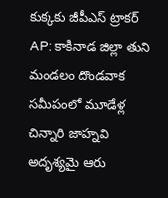కుక్కకు జీపీఎస్ ట్రాకర్
AP: కాకినాడ జిల్లా తుని మండలం దొండవాక సమీపంలో మూడేళ్ల చిన్నారి జాహ్నవి అదృశ్యమై ఆరు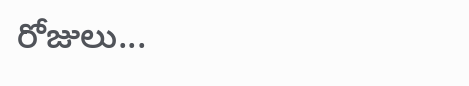రోజులు...